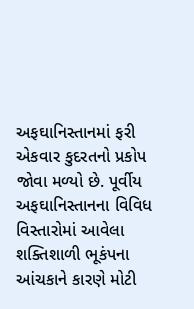અફઘાનિસ્તાનમાં ફરી એકવાર કુદરતનો પ્રકોપ જોવા મળ્યો છે. પૂર્વીય અફઘાનિસ્તાનના વિવિધ વિસ્તારોમાં આવેલા શક્તિશાળી ભૂકંપના આંચકાને કારણે મોટી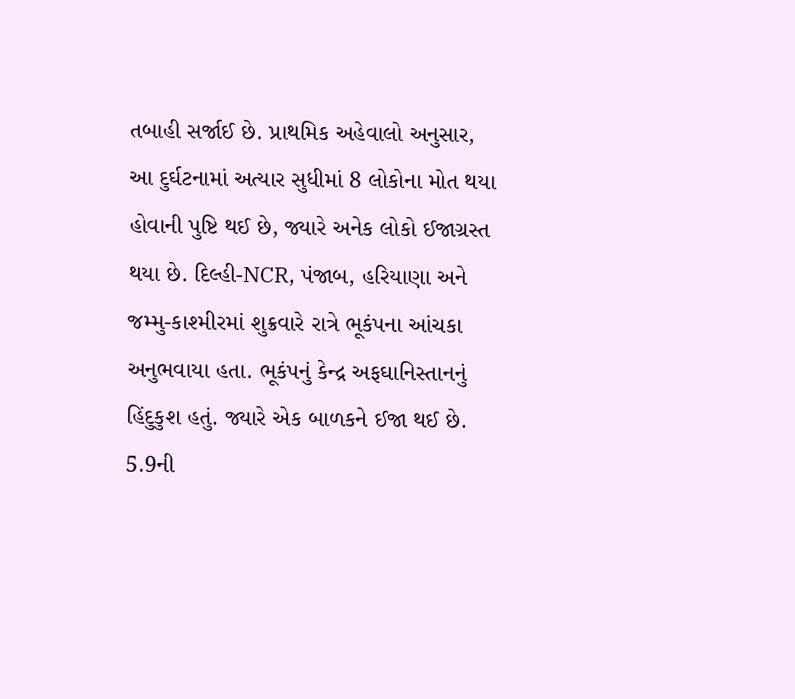તબાહી સર્જાઈ છે. પ્રાથમિક અહેવાલો અનુસાર, આ દુર્ઘટનામાં અત્યાર સુધીમાં 8 લોકોના મોત થયા હોવાની પુષ્ટિ થઈ છે, જ્યારે અનેક લોકો ઈજાગ્રસ્ત થયા છે. દિલ્હી-NCR, પંજાબ, હરિયાણા અને જમ્મુ-કાશ્મીરમાં શુક્રવારે રાત્રે ભૂકંપના આંચકા અનુભવાયા હતા. ભૂકંપનું કેન્દ્ર અફઘાનિસ્તાનનું હિંદુકુશ હતું. જ્યારે એક બાળકને ઈજા થઈ છે. 5.9ની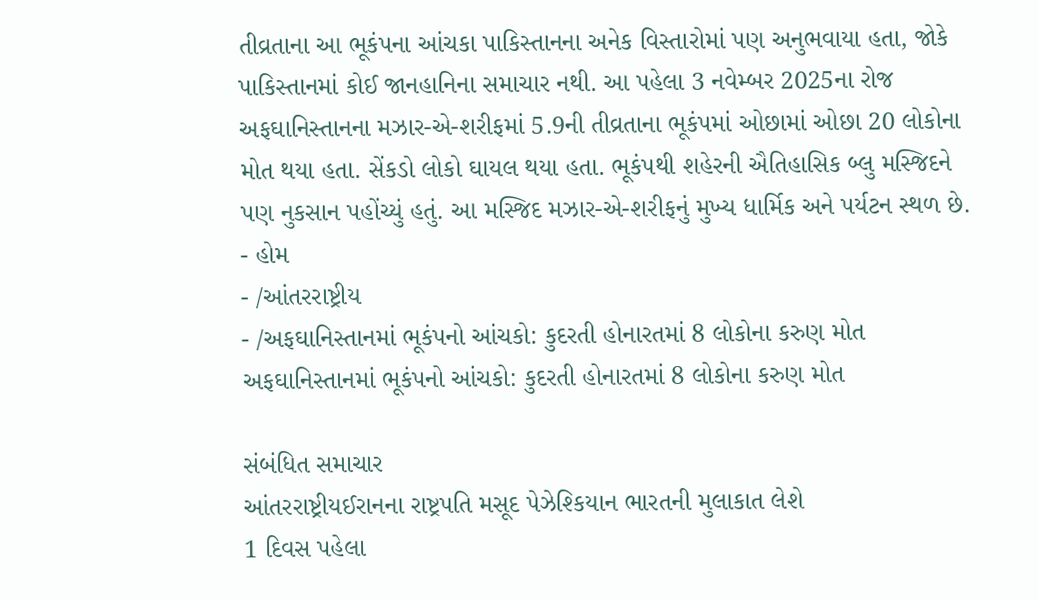તીવ્રતાના આ ભૂકંપના આંચકા પાકિસ્તાનના અનેક વિસ્તારોમાં પણ અનુભવાયા હતા, જોકે પાકિસ્તાનમાં કોઈ જાનહાનિના સમાચાર નથી. આ પહેલા 3 નવેમ્બર 2025ના રોજ અફઘાનિસ્તાનના મઝાર-એ-શરીફમાં 5.9ની તીવ્રતાના ભૂકંપમાં ઓછામાં ઓછા 20 લોકોના મોત થયા હતા. સેંકડો લોકો ઘાયલ થયા હતા. ભૂકંપથી શહેરની ઐતિહાસિક બ્લુ મસ્જિદને પણ નુકસાન પહોંચ્યું હતું. આ મસ્જિદ મઝાર-એ-શરીફનું મુખ્ય ધાર્મિક અને પર્યટન સ્થળ છે.
- હોમ
- /આંતરરાષ્ટ્રીય
- /અફઘાનિસ્તાનમાં ભૂકંપનો આંચકો: કુદરતી હોનારતમાં 8 લોકોના કરુણ મોત
અફઘાનિસ્તાનમાં ભૂકંપનો આંચકો: કુદરતી હોનારતમાં 8 લોકોના કરુણ મોત

સંબંધિત સમાચાર
આંતરરાષ્ટ્રીયઈરાનના રાષ્ટ્રપતિ મસૂદ પેઝેશ્કિયાન ભારતની મુલાકાત લેશે
1 દિવસ પહેલા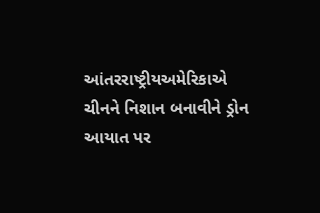આંતરરાષ્ટ્રીયઅમેરિકાએ ચીનને નિશાન બનાવીને ડ્રોન આયાત પર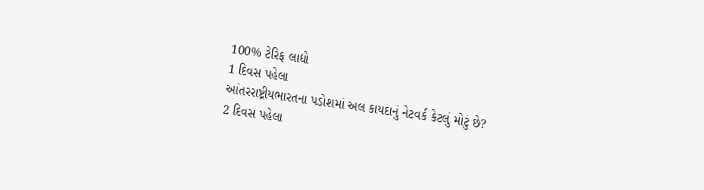100% ટેરિફ લાદ્યો
1 દિવસ પહેલા
આંતરરાષ્ટ્રીયભારતના પડોશમાં અલ કાયદાનું નેટવર્ક કેટલું મોટું છે?
2 દિવસ પહેલા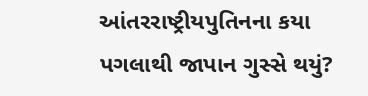આંતરરાષ્ટ્રીયપુતિનના કયા પગલાથી જાપાન ગુસ્સે થયું?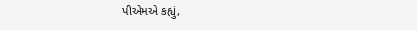પીએમએ કહ્યું,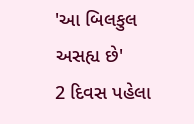'આ બિલકુલ અસહ્ય છે'
2 દિવસ પહેલા